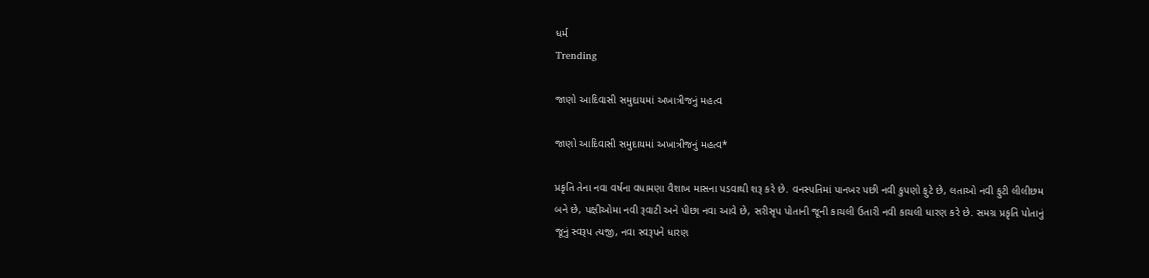ધર્મ
Trending

જાણો આદિવાસી સમુદાયમાં અખાત્રીજનું મહત્વ

જાણો આદિવાસી સમુદાયમાં અખાત્રીજનું મહત્વ*

પ્રકૃતિ તેના નવા વર્ષના વધામણા વૈશાખ માસના પડવાથી શરૂ કરે છે. વનસ્પતિમાં પાનખર પછી નવી કુપણો ફુટે છે, લતાઓ નવી ફુટી લીલીછમ બને છે, પક્ષીઓમા નવી રૂવાટી અને પીછા નવા આવે છે, સરીસૃપ પોતાની જૂની કાચલી ઉતારી નવી કાચલી ધારણ કરે છે. સમગ્ર પ્રકૃતિ પોતાનું જૂનું સ્વરૂપ ત્યજી, નવા સ્વરૂપને ધારણ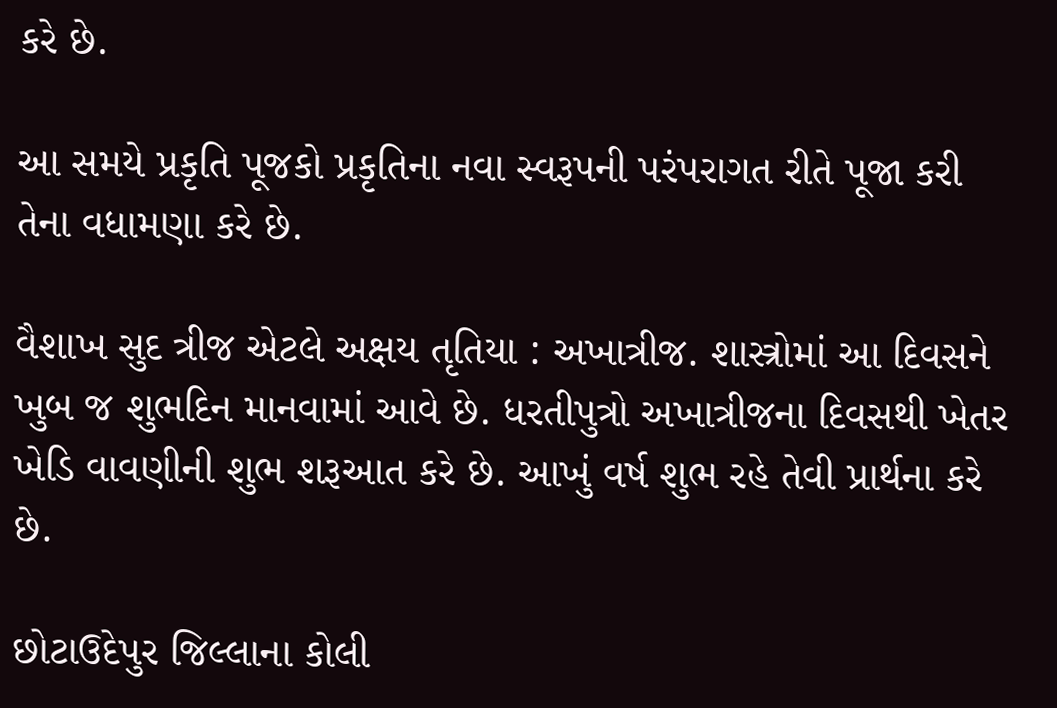કરે છે.

આ સમયે પ્રકૃતિ પૂજકો પ્રકૃતિના નવા સ્વરૂપની પરંપરાગત રીતે પૂજા કરી તેના વધામણા કરે છે.

વૈશાખ સુદ ત્રીજ એટલે અક્ષય તૃતિયા : અખાત્રીજ. શાસ્ત્રોમાં આ દિવસને ખુબ જ શુભદિન માનવામાં આવે છે. ધરતીપુત્રો અખાત્રીજના દિવસથી ખેતર ખેડિ વાવણીની શુભ શરૂઆત કરે છે. આખું વર્ષ શુભ રહે તેવી પ્રાર્થના કરે છે.

છોટાઉદેપુર જિલ્લાના કોલી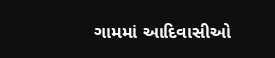ગામમાં આદિવાસીઓ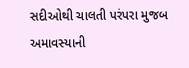સદીઓથી ચાલતી પરંપરા મુજબ અમાવસ્યાની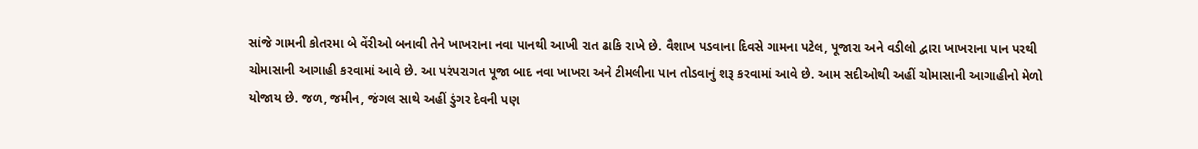સાંજે ગામની કોતરમા બે વેંરીઓ બનાવી તેને ખાખરાના નવા પાનથી આખી રાત ઢાકિ રાખે છે. વૈશાખ પડવાના દિવસે ગામના પટેલ, પૂજારા અને વડીલો દ્વારા ખાખરાના પાન પરથી ચોમાસાની આગાહી કરવામાં આવે છે. આ પરંપરાગત પૂજા બાદ નવા ખાખરા અને ટીમલીના પાન તોડવાનું શરૂ કરવામાં આવે છે. આમ સદીઓથી અહીં ચોમાસાની આગાહીનો મેળો યોજાય છે. જળ, જમીન, જંગલ સાથે અહીં ડુંગર દેવની પણ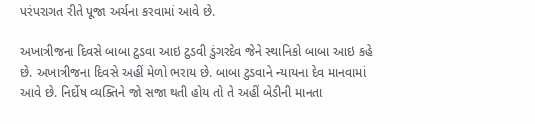પરંપરાગત રીતે પૂજા અર્ચના કરવામાં આવે છે.

અખાત્રીજના દિવસે બાબા ટુડવા આઇ ટુડવી ડુંગરદેવ જેને સ્થાનિકો બાબા આઇ કહે છે. અખાત્રીજના દિવસે અહીં મેળો ભરાય છે. બાબા ટુડવાને ન્યાયના દેવ માનવામાં આવે છે. નિર્દોષ વ્યક્તિને જો સજા થતી હોય તો તે અહીં બેડીની માનતા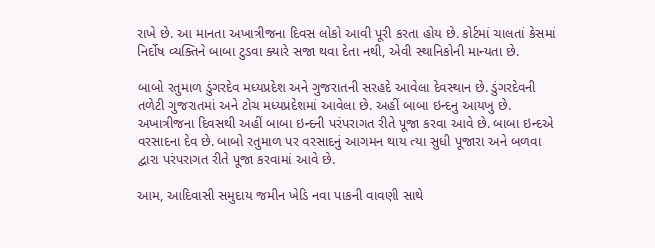રાખે છે. આ માનતા અખાત્રીજના દિવસ લોકો આવી પૂરી કરતા હોય છે. કોર્ટમાં ચાલતાં કેસમાં નિર્દોષ વ્યક્તિને બાબા ટુડવા ક્યારે સજા થવા દેતા નથી, એવી સ્થાનિકોની માન્યતા છે.

બાબો રતુમાળ ડુંગરદેવ મધ્યપ્રદેશ અને ગુજરાતની સરહદે આવેલા દેવસ્થાન છે. ડુંગરદેવની તળેટી ગુજરાતમાં અને ટોચ મધ્યપ્રદેશમાં આવેલા છે. અહીં બાબા ઇન્દનુ આયખુ છે. અખાત્રીજના દિવસથી અહીં બાબા ઇન્દની પરંપરાગત રીતે પૂજા કરવા આવે છે. બાબા ઇન્દએ વરસાદના દેવ છે. બાબો રતુમાળ પર વરસાદનું આગમન થાય ત્યા સુધી પૂજારા અને બળવા દ્વારા પરંપરાગત રીતે પૂજા કરવામાં આવે છે.

આમ, આદિવાસી સમુદાય જમીન ખેડિ નવા પાકની વાવણી સાથે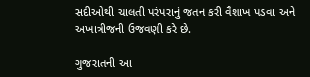સદીઓથી ચાલતી પરંપરાનું જતન કરી વૈશાખ પડવા અને અખાત્રીજની ઉજવણી કરે છે.

ગુજરાતની આ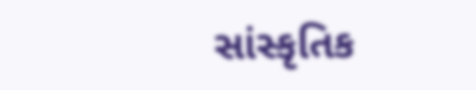સાંસ્કૃતિક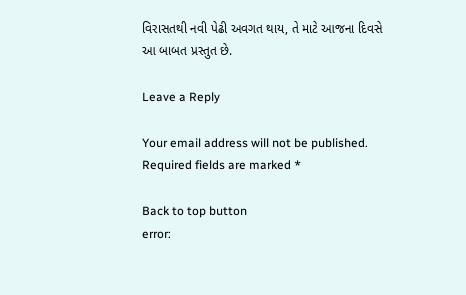વિરાસતથી નવી પેઢી અવગત થાય, તે માટે આજના દિવસે આ બાબત પ્રસ્તુત છે.

Leave a Reply

Your email address will not be published. Required fields are marked *

Back to top button
error: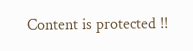Content is protected !!